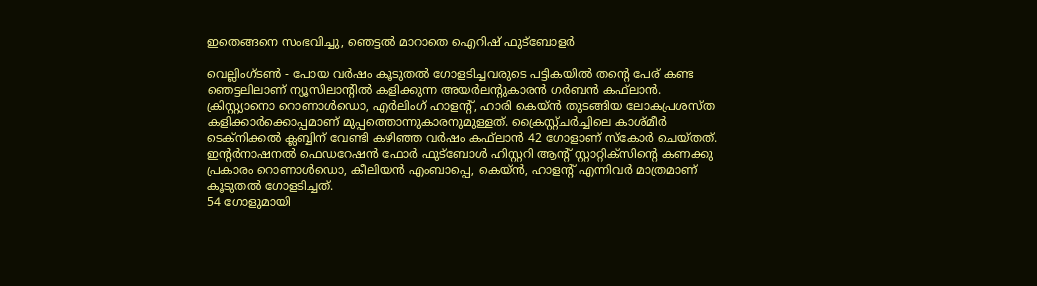ഇതെങ്ങനെ സംഭവിച്ചു, ഞെട്ടല്‍ മാറാതെ ഐറിഷ് ഫുട്‌ബോളര്‍

വെല്ലിംഗ്ടണ്‍ - പോയ വര്‍ഷം കൂടുതല്‍ ഗോളടിച്ചവരുടെ പട്ടികയില്‍ തന്റെ പേര് കണ്ട ഞെട്ടലിലാണ് ന്യൂസിലാന്റില്‍ കളിക്കുന്ന അയര്‍ലന്റുകാരന്‍ ഗര്‍ബന്‍ കഫ്‌ലാന്‍. ക്രിസ്റ്റ്യാനൊ റൊണാള്‍ഡൊ, എര്‍ലിംഗ് ഹാളന്റ്, ഹാരി കെയ്ന്‍ തുടങ്ങിയ ലോകപ്രശസ്ത കളിക്കാര്‍ക്കൊപ്പമാണ് മുപ്പത്തൊന്നുകാരനുമുള്ളത്. ക്രൈസ്റ്റ്ചര്‍ച്ചിലെ കാശ്മീര്‍ ടെക്‌നിക്കല്‍ ക്ലബ്ബിന് വേണ്ടി കഴിഞ്ഞ വര്‍ഷം കഫ്‌ലാന്‍ 42 ഗോളാണ് സ്‌കോര്‍ ചെയ്തത്. ഇന്റര്‍നാഷനല്‍ ഫെഡറേഷന്‍ ഫോര്‍ ഫുട്‌ബോള്‍ ഹിസ്റ്ററി ആന്റ് സ്റ്റാറ്റിക്‌സിന്റെ കണക്കു പ്രകാരം റൊണാള്‍ഡൊ, കീലിയന്‍ എംബാപ്പെ, കെയ്ന്‍, ഹാളന്റ് എന്നിവര്‍ മാത്രമാണ് കൂടുതല്‍ ഗോളടിച്ചത്.
54 ഗോളുമായി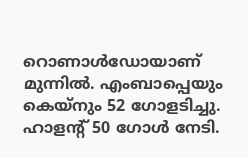റൊണാള്‍ഡോയാണ് മുന്നില്‍. എംബാപ്പെയും കെയ്‌നും 52 ഗോളടിച്ചു. ഹാളന്റ് 50 ഗോള്‍ നേടി.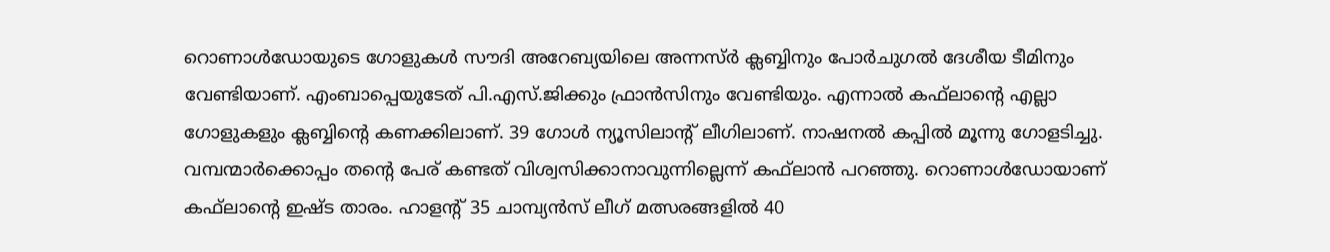റൊണാള്‍ഡോയുടെ ഗോളുകള്‍ സൗദി അറേബ്യയിലെ അന്നസ്ര്‍ ക്ലബ്ബിനും പോര്‍ചുഗല്‍ ദേശീയ ടീമിനും വേണ്ടിയാണ്. എംബാപ്പെയുടേത് പി.എസ്.ജിക്കും ഫ്രാന്‍സിനും വേണ്ടിയും. എന്നാല്‍ കഫ്‌ലാന്റെ എല്ലാ ഗോളുകളും ക്ലബ്ബിന്റെ കണക്കിലാണ്. 39 ഗോള്‍ ന്യൂസിലാന്റ് ലീഗിലാണ്. നാഷനല്‍ കപ്പില്‍ മൂന്നു ഗോളടിച്ചു. വമ്പന്മാര്‍ക്കൊപ്പം തന്റെ പേര് കണ്ടത് വിശ്വസിക്കാനാവുന്നില്ലെന്ന് കഫ്‌ലാന്‍ പറഞ്ഞു. റൊണാള്‍ഡോയാണ് കഫ്‌ലാന്റെ ഇഷ്ട താരം. ഹാളന്റ് 35 ചാമ്പ്യന്‍സ് ലീഗ് മത്സരങ്ങളില്‍ 40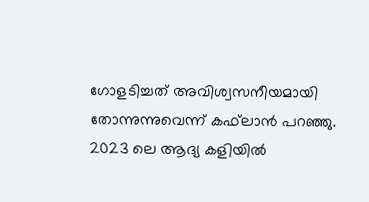ഗോളടിച്ചത് അവിശ്വസനീയമായി തോന്നുന്നുവെന്ന് കഫ്‌ലാന്‍ പറഞ്ഞു. 2023 ലെ ആദ്യ കളിയില്‍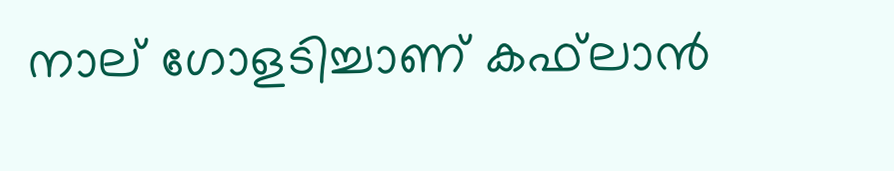നാല് ഗോളടിച്ചാണ് കഫ്‌ലാന്‍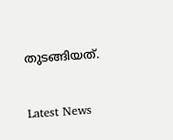തുടങ്ങിയത്.


Latest News